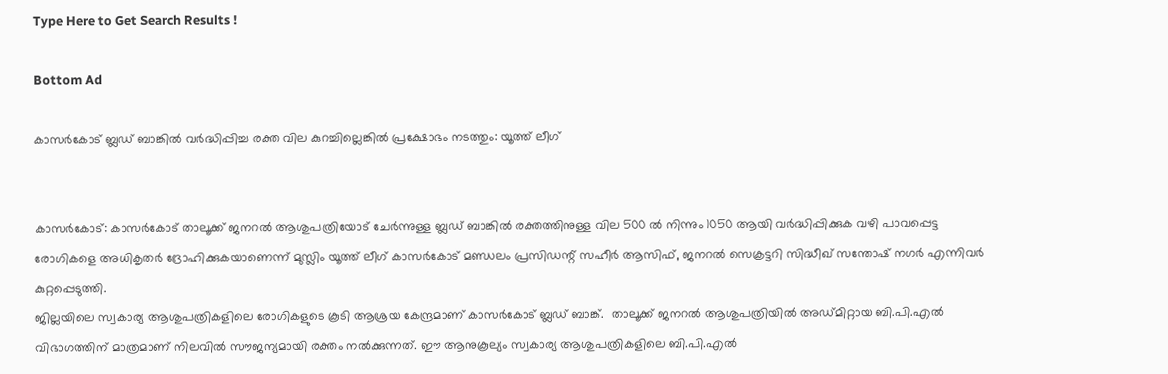Type Here to Get Search Results !

Bottom Ad

കാസര്‍കോട് ബ്ലഡ് ബാങ്കില്‍ വര്‍ദ്ധിപ്പിച്ച രക്ത വില കുറച്ചില്ലെങ്കില്‍ പ്രക്ഷോഭം നടത്തും: യൂത്ത് ലീഗ്


കാസര്‍കോട്: കാസര്‍കോട് താലൂക്ക് ജനറല്‍ ആശുപത്രിയോട് ചേര്‍ന്നുള്ള ബ്ലഡ് ബാങ്കില്‍ രക്തത്തിനുള്ള വില 500 ല്‍ നിന്നും 1050 ആയി വര്‍ദ്ധിപ്പിക്കുക വഴി പാവപ്പെട്ട രോഗികളെ അധികൃതര്‍ ദ്രോഹിക്കുകയാണെന്ന് മുസ്ലിം യൂത്ത് ലീഗ് കാസര്‍കോട് മണ്ഡലം പ്രസിഡന്റ് സഹീര്‍ ആസിഫ്, ജനറല്‍ സെക്രട്ടറി സിദ്ധീഖ് സന്തോഷ് നഗര്‍ എന്നിവര്‍ കുറ്റപ്പെടുത്തി.
ജില്ലയിലെ സ്വകാര്യ ആശുപത്രികളിലെ രോഗികളുടെ കൂടി ആശ്രയ കേന്ദ്രമാണ് കാസര്‍കോട് ബ്ലഡ് ബാങ്ക്.  താലൂക്ക് ജനറല്‍ ആശുപത്രിയില്‍ അഡ്മിറ്റായ ബി.പി.എല്‍ വിഭാഗത്തിന് മാത്രമാണ് നിലവില്‍ സൗജന്യമായി രക്തം നല്‍ക്കുന്നത്. ഈ ആനുകൂല്യം സ്വകാര്യ ആശുപത്രികളിലെ ബി.പി.എല്‍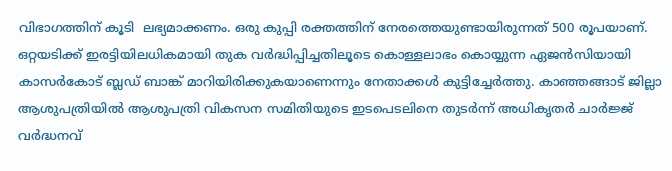വിഭാഗത്തിന് കൂടി  ലഭ്യമാക്കണം. ഒരു കുപ്പി രക്തത്തിന് നേരത്തെയുണ്ടായിരുന്നത് 500 രൂപയാണ്. ഒറ്റയടിക്ക് ഇരട്ടിയിലധികമായി തുക വര്‍ദ്ധിപ്പിച്ചതിലൂടെ കൊള്ളലാഭം കൊയ്യുന്ന ഏജന്‍സിയായി കാസര്‍കോട് ബ്ലഡ് ബാങ്ക് മാറിയിരിക്കുകയാണെന്നും നേതാക്കള്‍ കുട്ടിച്ചേര്‍ത്തു. കാഞ്ഞങ്ങാട് ജില്ലാ ആശുപത്രിയില്‍ ആശുപത്രി വികസന സമിതിയുടെ ഇടപെടലിനെ തുടര്‍ന്ന് അധികൃതര്‍ ചാര്‍ജ്ജ് വര്‍ദ്ധനവ്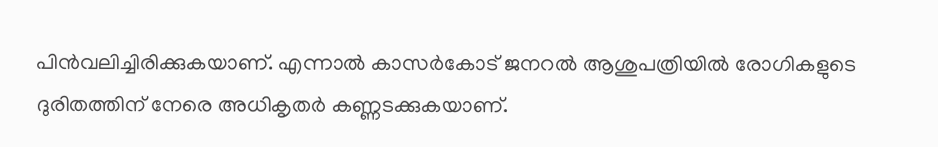പിന്‍വലിച്ചിരിക്കുകയാണ്. എന്നാല്‍ കാസര്‍കോട് ജനറല്‍ ആശുപത്രിയില്‍ രോഗികളുടെ ദുരിതത്തിന് നേരെ അധികൃതര്‍ കണ്ണടക്കുകയാണ്.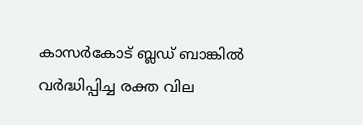കാസര്‍കോട് ബ്ലഡ് ബാങ്കില്‍ വര്‍ദ്ധിപ്പിച്ച രക്ത വില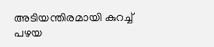അടിയന്തിരമായി കുറച്ച്
പഴയ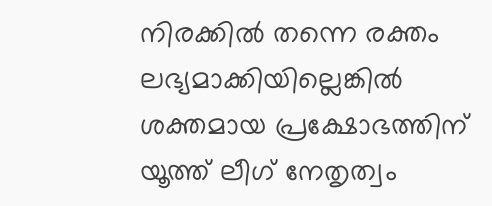നിരക്കില്‍ തന്നെ രക്തം ലഭ്യമാക്കിയില്ലെങ്കില്‍ ശക്തമായ പ്രക്ഷോഭത്തിന് യൂത്ത് ലീഗ് നേതൃത്വം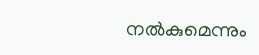നല്‍കുമെന്നും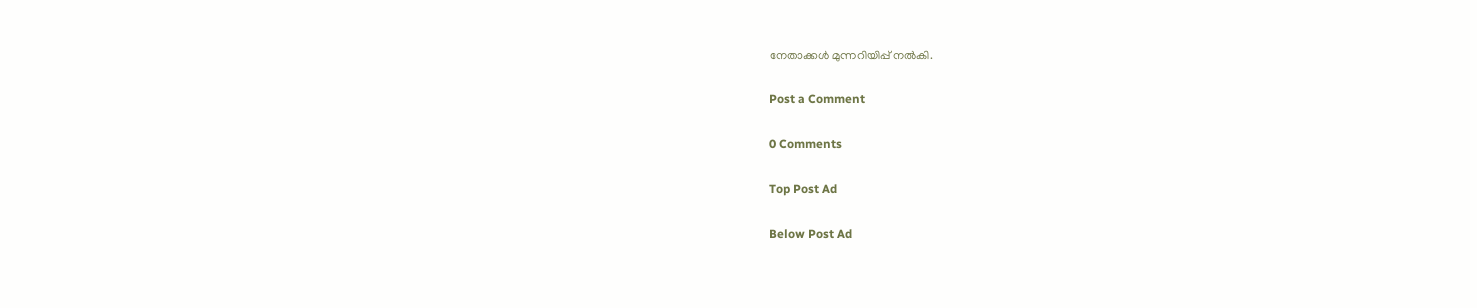നേതാക്കള്‍ മുന്നറിയിപ്പ് നല്‍കി.

Post a Comment

0 Comments

Top Post Ad

Below Post Ad